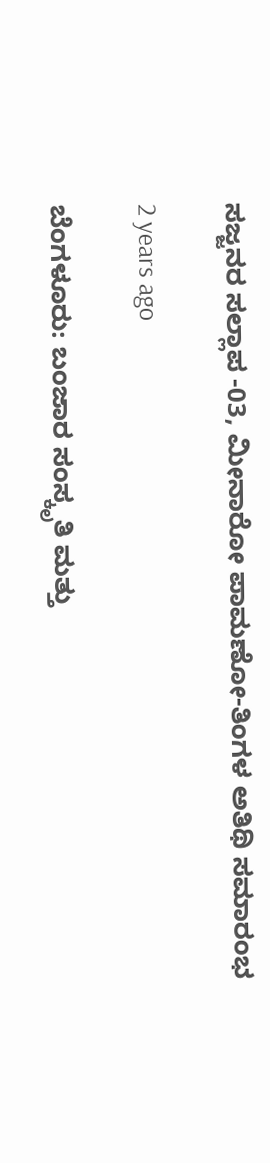ಸಜ್ಜನರ ಸಲ್ಲಾಪ -03, ಮೀನಾರೋ ಪಾಮಣೋ-ತಿಂಗಳ ಅತಿಥಿ ಸಮಾರಂಭ

2 years ago

ಬೆಂಗಳೂರು: ಬಂಜಾರ ಸಂಸ್ಕೃತಿ ಮತ್ತು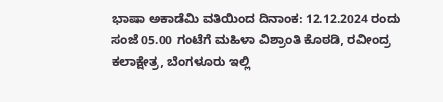ಭಾಷಾ ಅಕಾಡೆಮಿ ವತಿಯಿಂದ ದಿನಾಂಕ: 12.12.2024 ರಂದು ಸಂಜೆ 05.00 ಗಂಟೆಗೆ ಮಹಿಳಾ ವಿಶ್ರಾಂತಿ ಕೊಠಡಿ, ರವೀಂದ್ರ ಕಲಾಕ್ಷೇತ್ರ, ಬೆಂಗಳೂರು ಇಲ್ಲಿ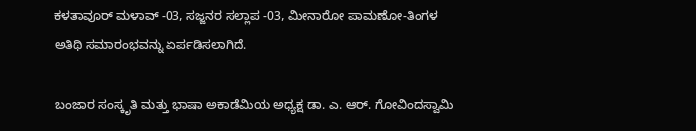ಕಳತಾವೂರ್ ಮಳಾವ್ -03, ಸಜ್ಜನರ ಸಲ್ಲಾಪ -03, ಮೀನಾರೋ ಪಾಮಣೋ-ತಿಂಗಳ ಅತಿಥಿ ಸಮಾರಂಭವನ್ನು ಏರ್ಪಡಿಸಲಾಗಿದೆ.

ಬಂಜಾರ ಸಂಸ್ಕೃತಿ ಮತ್ತು ಭಾಷಾ ಅಕಾಡೆಮಿಯ ಅಧ್ಯಕ್ಷ ಡಾ. ಎ. ಆರ್. ಗೋವಿಂದಸ್ವಾಮಿ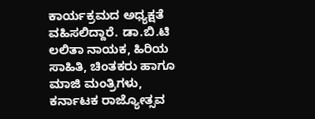ಕಾರ್ಯಕ್ರಮದ ಅಧ್ಯಕ್ಷತೆ ವಹಿಸಲಿದ್ದಾರೆ. ಡಾ.ಬಿ.ಟಿ ಲಲಿತಾ ನಾಯಕ, ಹಿರಿಯ ಸಾಹಿತಿ, ಚಿಂತಕರು ಹಾಗೂ ಮಾಜಿ ಮಂತ್ರಿಗಳು, ಕರ್ನಾಟಕ ರಾಜ್ಯೋತ್ಸವ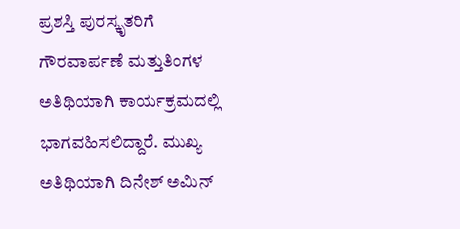ಪ್ರಶಸ್ತಿ ಪುರಸ್ಕೃತರಿಗೆ ಗೌರವಾರ್ಪಣೆ ಮತ್ತುತಿಂಗಳ ಅತಿಥಿಯಾಗಿ ಕಾರ್ಯಕ್ರಮದಲ್ಲಿ ಭಾಗವಹಿಸಲಿದ್ದಾರೆ. ಮುಖ್ಯ ಅತಿಥಿಯಾಗಿ ದಿನೇಶ್‌ ಅಮಿನ್‌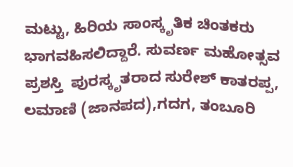ಮಟ್ಟು, ಹಿರಿಯ ಸಾಂಸ್ಕೃತಿಕ ಚಿಂತಕರು ಭಾಗವಹಿಸಲಿದ್ದಾರೆ. ಸುವರ್ಣ ಮಹೋತ್ಸವ ಪ್ರಶಸ್ತಿ  ಪುರಸ್ಕೃತರಾದ ಸುರೇಶ್ ಕಾತರಪ್ಪ, ಲಮಾಣಿ (ಜಾನಪದ),ಗದಗ, ತಂಬೂರಿ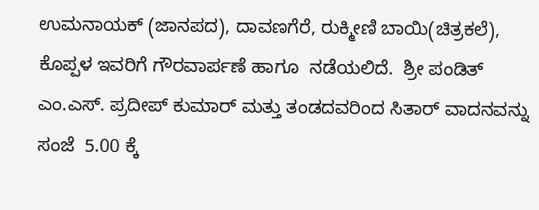ಉಮನಾಯಕ್ (ಜಾನಪದ), ದಾವಣಗೆರೆ, ರುಕ್ಮೀಣಿ ಬಾಯಿ(ಚಿತ್ರಕಲೆ), ಕೊಪ್ಪಳ ಇವರಿಗೆ ಗೌರವಾರ್ಪಣೆ ಹಾಗೂ  ನಡೆಯಲಿದೆ.  ಶ್ರೀ ಪಂಡಿತ್ ಎಂ.ಎಸ್. ಪ್ರದೀಪ್ ಕುಮಾರ್ ಮತ್ತು ತಂಡದವರಿಂದ ಸಿತಾರ್ ವಾದನವನ್ನು ಸಂಜೆ  5.00 ಕ್ಕೆ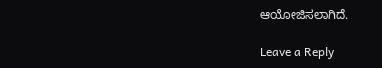ಆಯೋಜಿಸಲಾಗಿದೆ.

Leave a Reply